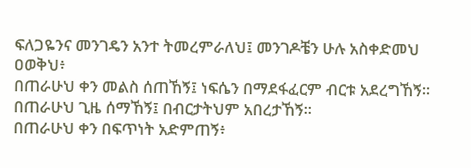ፍለጋዬንና መንገዴን አንተ ትመረምራለህ፤ መንገዶቼን ሁሉ አስቀድመህ ዐወቅህ፥
በጠራሁህ ቀን መልስ ሰጠኸኝ፤ ነፍሴን በማደፋፈርም ብርቱ አደረግኸኝ።
በጠራሁህ ጊዜ ሰማኸኝ፤ በብርታትህም አበረታኸኝ።
በጠራሁህ ቀን በፍጥነት አድምጠኝ፥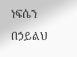ነፍሴን በኃይልህ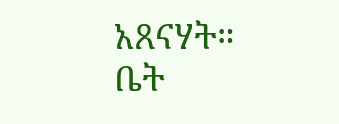አጸናሃት።
ቤት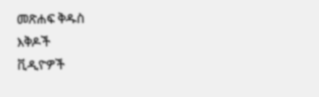መጽሐፍ ቅዱስ
እቅዶች
ቪዲዮዎች